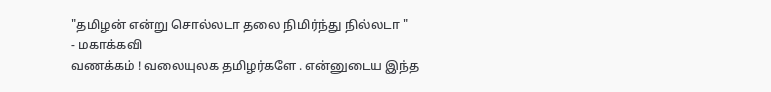"தமிழன் என்று சொல்லடா தலை நிமிர்ந்து நில்லடா "
- மகாக்கவி
வணக்கம் ! வலையுலக தமிழர்களே . என்னுடைய இந்த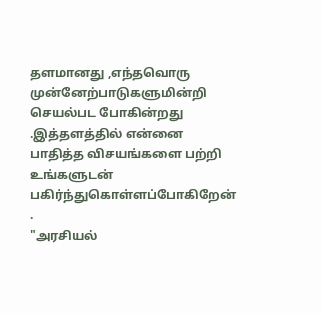தளமானது ,எந்தவொரு முன்னேற்பாடுகளுமின்றி செயல்பட போகின்றது .இத்தளத்தில் என்னை பாதித்த விசயங்களை பற்றி உங்களுடன் பகிர்ந்துகொள்ளப்போகிறேன் .
"அரசியல்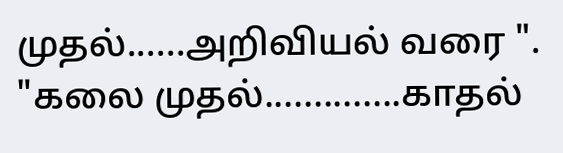முதல்......அறிவியல் வரை ".
"கலை முதல்..............காதல்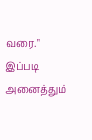வரை."
இப்படி அனைத்தும்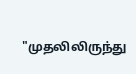"முதலிலிருந்து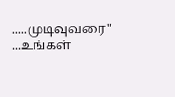.....முடிவுவரை" ...உங்கள்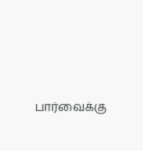பார்வைக்கு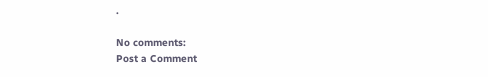.

No comments:
Post a Comment